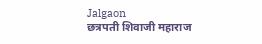Jalgaon
छत्रपती शिवाजी महाराज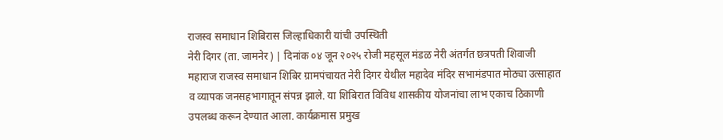राजस्व समाधान शिबिरास जिल्हाधिकारी यांची उपस्थिती
नेरी दिगर (ता. जामनेर) | दिनांक ०४ जून २०२५ रोजी महसूल मंडळ नेरी अंतर्गत छत्रपती शिवाजी महाराज राजस्व समाधान शिबिर ग्रामपंचायत नेरी दिगर येथील महादेव मंदिर सभामंडपात मोठ्या उत्साहात व व्यापक जनसहभागातून संपन्न झाले. या शिबिरात विविध शासकीय योजनांचा लाभ एकाच ठिकाणी उपलब्ध करून देण्यात आला. कार्यक्रमास प्रमुख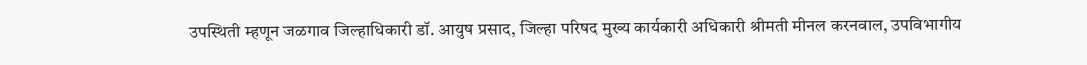उपस्थिती म्हणून जळगाव जिल्हाधिकारी डॉ. आयुष प्रसाद, जिल्हा परिषद मुख्य कार्यकारी अधिकारी श्रीमती मीनल करनवाल, उपविभागीय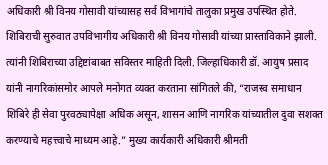अधिकारी श्री विनय गोसावी यांच्यासह सर्व विभागांचे तालुका प्रमुख उपस्थित होते. शिबिराची सुरुवात उपविभागीय अधिकारी श्री विनय गोसावी यांच्या प्रास्ताविकाने झाली. त्यांनी शिबिराच्या उद्दिष्टांबाबत सविस्तर माहिती दिली. जिल्हाधिकारी डॉ. आयुष प्रसाद यांनी नागरिकांसमोर आपले मनोगत व्यक्त करताना सांगितले की, “राजस्व समाधान शिबिरे ही सेवा पुरवठ्यापेक्षा अधिक असून, शासन आणि नागरिक यांच्यातील दुवा सशक्त करण्याचे महत्त्वाचे माध्यम आहे.” मुख्य कार्यकारी अधिकारी श्रीमती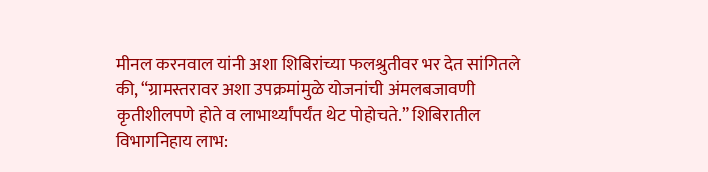मीनल करनवाल यांनी अशा शिबिरांच्या फलश्रुतीवर भर देत सांगितले की, “ग्रामस्तरावर अशा उपक्रमांमुळे योजनांची अंमलबजावणी कृतीशीलपणे होते व लाभार्थ्यांपर्यंत थेट पोहोचते.” शिबिरातील विभागनिहाय लाभ: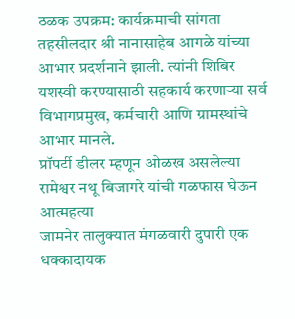ठळक उपक्रम: कार्यक्रमाची सांगता तहसीलदार श्री नानासाहेब आगळे यांच्या आभार प्रदर्शनाने झाली. त्यांनी शिबिर यशस्वी करण्यासाठी सहकार्य करणाऱ्या सर्व विभागप्रमुख, कर्मचारी आणि ग्रामस्थांचे आभार मानले.
प्रॉपर्टी डीलर म्हणून ओळख असलेल्या रामेश्वर नथू बिजागरे यांची गळफास घेऊन आत्महत्या
जामनेर तालुक्यात मंगळवारी दुपारी एक धक्कादायक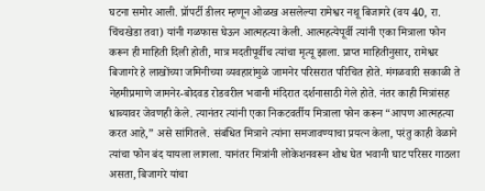घटना समोर आली. प्रॉपर्टी डीलर म्हणून ओळख असलेल्या रामेश्वर नथू बिजागरे (वय 40, रा. चिंचखेडा तवा) यांनी गळफास घेऊन आत्महत्या केली. आत्महत्येपूर्वी त्यांनी एका मित्राला फोन करून ही माहिती दिली होती, मात्र मदतीपूर्वीच त्यांचा मृत्यू झाला. प्राप्त माहितीनुसार, रामेश्वर बिजागरे हे लाखोंच्या जमिनीच्या व्यवहारांमुळे जामनेर परिसरात परिचित होते. मंगळवारी सकाळी ते नेहमीप्रमाणे जामनेर-बोदवड रोडवरील भवानी मंदिरात दर्शनासाठी गेले होते. नंतर काही मित्रांसह धाब्यावर जेवणही केले. त्यानंतर त्यांनी एका निकटवर्तीय मित्राला फोन करून “आपण आत्महत्या करत आहे,” असे सांगितले. संबंधित मित्राने त्यांना समजावण्याचा प्रयत्न केला, परंतु काही वेळाने त्यांचा फोन बंद यायला लागला. यानंतर मित्रांनी लोकेशनवरून शोध घेत भवानी घाट परिसर गाठला असता, बिजागरे यांचा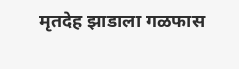मृतदेह झाडाला गळफास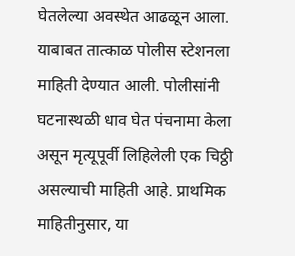घेतलेल्या अवस्थेत आढळून आला. याबाबत तात्काळ पोलीस स्टेशनला माहिती देण्यात आली. पोलीसांनी घटनास्थळी धाव घेत पंचनामा केला असून मृत्यूपूर्वी लिहिलेली एक चिठ्ठी असल्याची माहिती आहे. प्राथमिक माहितीनुसार, या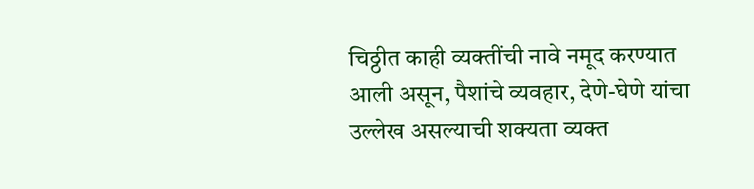चिठ्ठीत काही व्यक्तींची नावे नमूद करण्यात आली असून, पैशांचे व्यवहार, देणे-घेणे यांचा उल्लेख असल्याची शक्यता व्यक्त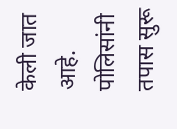केली जात आहे. पोलिसांनी तपास सुरू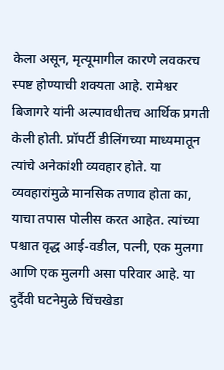केला असून, मृत्यूमागील कारणे लवकरच स्पष्ट होण्याची शक्यता आहे. रामेश्वर बिजागरे यांनी अल्पावधीतच आर्थिक प्रगती केली होती. प्रॉपर्टी डीलिंगच्या माध्यमातून त्यांचे अनेकांशी व्यवहार होते. या व्यवहारांमुळे मानसिक तणाव होता का, याचा तपास पोलीस करत आहेत. त्यांच्या पश्चात वृद्ध आई-वडील, पत्नी, एक मुलगा आणि एक मुलगी असा परिवार आहे. या दुर्दैवी घटनेमुळे चिंचखेडा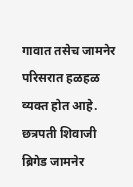गावात तसेच जामनेर परिसरात हळहळ व्यक्त होत आहे.
छत्रपती शिवाजी ब्रिगेड जामनेर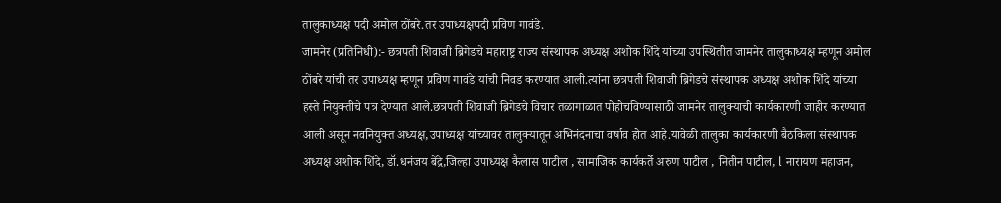तालुकाध्यक्ष पदी अमोल ठोंबरे.तर उपाध्यक्षपदी प्रविण गावंडे.
जामनेर (प्रतिनिधी):- छत्रपती शिवाजी ब्रिगेडचे महाराष्ट्र राज्य संस्थापक अध्यक्ष अशोक शिंदे यांच्या उपस्थितीत जामनेर तालुकाध्यक्ष म्हणून अमोल ठोंबरे यांची तर उपाध्यक्ष म्हणून प्रविण गावंडे यांची निवड करण्यात आली.त्यांना छत्रपती शिवाजी ब्रिगेडचे संस्थापक अध्यक्ष अशोक शिंदे यांच्या हस्ते नियुक्तीचे पत्र देण्यात आले.छत्रपती शिवाजी ब्रिगेडचे विचार तळागाळात पोहोचविण्यासाठी जामनेर तालुक्याची कार्यकारणी जाहीर करण्यात आली असून नवनियुक्त अध्यक्ष,उपाध्यक्ष यांच्यावर तालुक्यातून अभिनंदनाचा वर्षाव होत आहे.यावेळी तालुका कार्यकारणी बैठकिला संस्थापक अध्यक्ष अशोक शिंदे, डॉ.धनंजय बेंद्रे,जिल्हा उपाध्यक्ष कैलास पाटील , सामाजिक कार्यकर्ते अरुण पाटील , नितीन पाटील, l नारायण महाजन,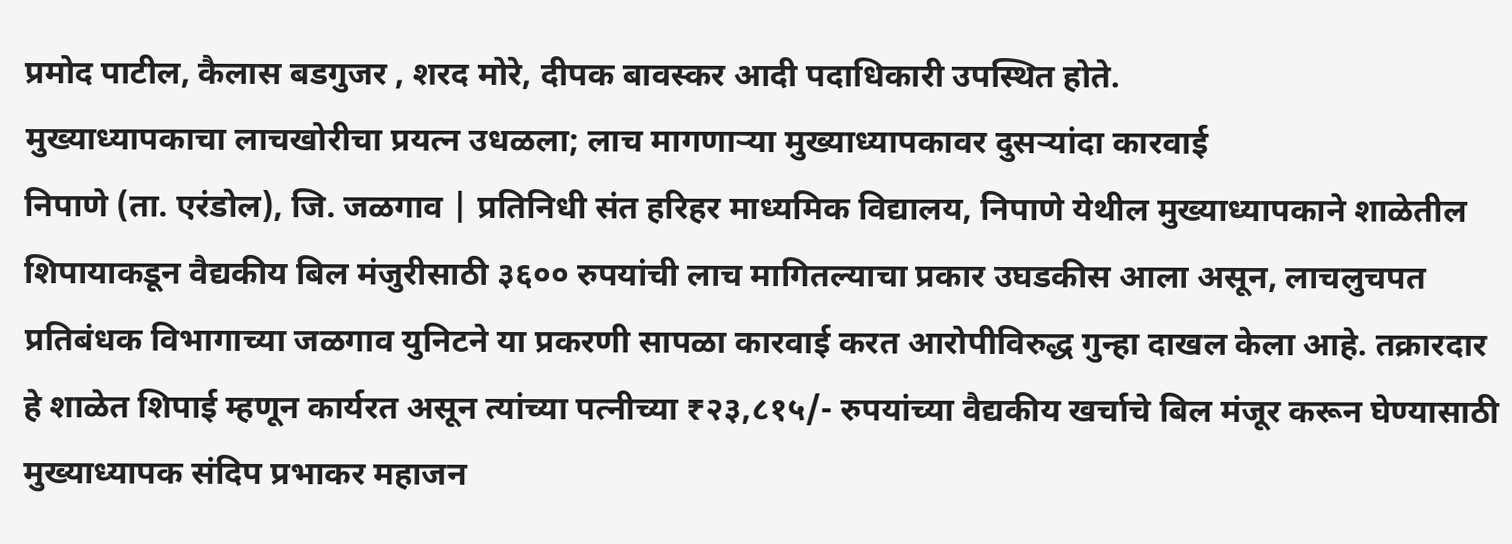प्रमोद पाटील, कैलास बडगुजर , शरद मोरे, दीपक बावस्कर आदी पदाधिकारी उपस्थित होते.
मुख्याध्यापकाचा लाचखोरीचा प्रयत्न उधळला; लाच मागणाऱ्या मुख्याध्यापकावर दुसऱ्यांदा कारवाई
निपाणे (ता. एरंडोल), जि. जळगाव | प्रतिनिधी संत हरिहर माध्यमिक विद्यालय, निपाणे येथील मुख्याध्यापकाने शाळेतील शिपायाकडून वैद्यकीय बिल मंजुरीसाठी ३६०० रुपयांची लाच मागितल्याचा प्रकार उघडकीस आला असून, लाचलुचपत प्रतिबंधक विभागाच्या जळगाव युनिटने या प्रकरणी सापळा कारवाई करत आरोपीविरुद्ध गुन्हा दाखल केला आहे. तक्रारदार हे शाळेत शिपाई म्हणून कार्यरत असून त्यांच्या पत्नीच्या ₹२३,८१५/- रुपयांच्या वैद्यकीय खर्चाचे बिल मंजूर करून घेण्यासाठी मुख्याध्यापक संदिप प्रभाकर महाजन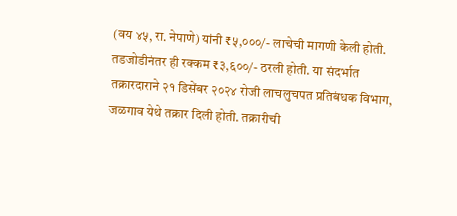(वय ४५, रा. नेपाणे) यांनी ₹५,०००/- लाचेची मागणी केली होती. तडजोडीनंतर ही रक्कम ₹३,६००/- ठरली होती. या संदर्भात तक्रारदाराने २१ डिसेंबर २०२४ रोजी लाचलुचपत प्रतिबंधक विभाग, जळगाव येथे तक्रार दिली होती. तक्रारीची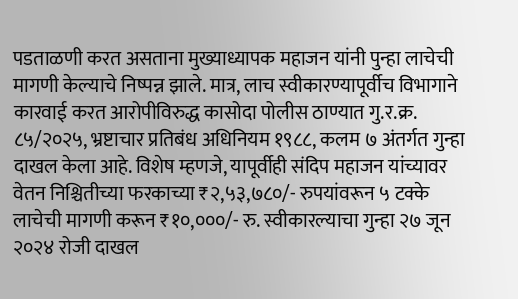पडताळणी करत असताना मुख्याध्यापक महाजन यांनी पुन्हा लाचेची मागणी केल्याचे निष्पन्न झाले. मात्र, लाच स्वीकारण्यापूर्वीच विभागाने कारवाई करत आरोपीविरुद्ध कासोदा पोलीस ठाण्यात गु.र.क्र. ८५/२०२५, भ्रष्टाचार प्रतिबंध अधिनियम १९८८, कलम ७ अंतर्गत गुन्हा दाखल केला आहे. विशेष म्हणजे, यापूर्वीही संदिप महाजन यांच्यावर वेतन निश्चितीच्या फरकाच्या ₹२,५३,७८०/- रुपयांवरून ५ टक्के लाचेची मागणी करून ₹१०,०००/- रु. स्वीकारल्याचा गुन्हा २७ जून २०२४ रोजी दाखल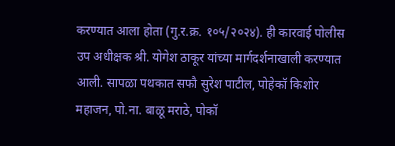करण्यात आला होता (गु.र.क्र. १०५/२०२४). ही कारवाई पोलीस उप अधीक्षक श्री. योगेश ठाकूर यांच्या मार्गदर्शनाखाली करण्यात आली. सापळा पथकात सफौ सुरेश पाटील, पोहेकॉ किशोर महाजन, पो.ना. बाळू मराठे, पोकॉ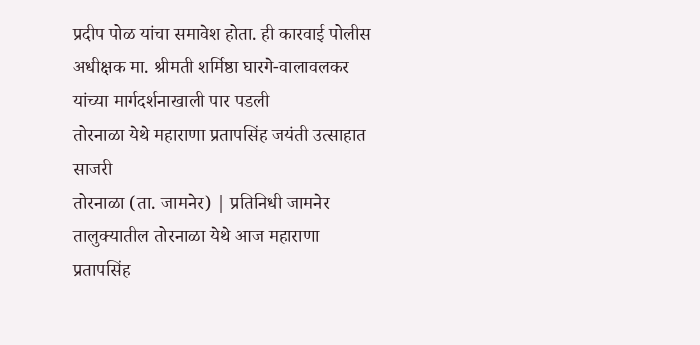प्रदीप पोळ यांचा समावेश होता. ही कारवाई पोलीस अधीक्षक मा. श्रीमती शर्मिष्ठा घारगे-वालावलकर यांच्या मार्गदर्शनाखाली पार पडली
तोरनाळा येथे महाराणा प्रतापसिंह जयंती उत्साहात साजरी
तोरनाळा (ता. जामनेर) | प्रतिनिधी जामनेर तालुक्यातील तोरनाळा येथे आज महाराणा प्रतापसिंह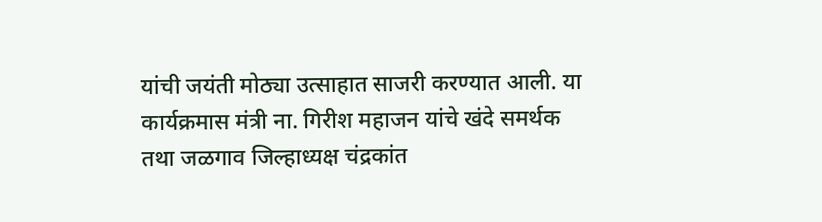यांची जयंती मोठ्या उत्साहात साजरी करण्यात आली. या कार्यक्रमास मंत्री ना. गिरीश महाजन यांचे खंदे समर्थक तथा जळगाव जिल्हाध्यक्ष चंद्रकांत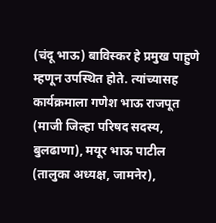(चंदू भाऊ) बाविस्कर हे प्रमुख पाहुणे म्हणून उपस्थित होते. त्यांच्यासह कार्यक्रमाला गणेश भाऊ राजपूत (माजी जिल्हा परिषद सदस्य, बुलढाणा), मयूर भाऊ पाटील (तालुका अध्यक्ष, जामनेर),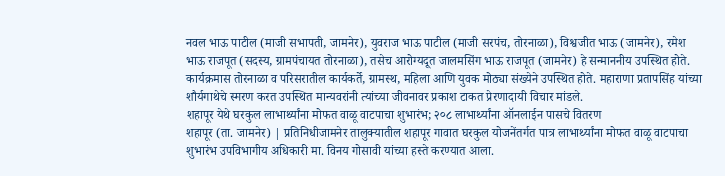नवल भाऊ पाटील (माजी सभापती, जामनेर), युवराज भाऊ पाटील (माजी सरपंच, तोरनाळा), विश्वजीत भाऊ (जामनेर), रमेश भाऊ राजपूत (सदस्य, ग्रामपंचायत तोरनाळा), तसेच आरोग्यदूत जालमसिंग भाऊ राजपूत (जामनेर) हे सन्माननीय उपस्थित होते. कार्यक्रमास तोरनाळा व परिसरातील कार्यकर्ते, ग्रामस्थ, महिला आणि युवक मोठ्या संख्येने उपस्थित होते. महाराणा प्रतापसिंह यांच्या शौर्यगाथेचे स्मरण करत उपस्थित मान्यवरांनी त्यांच्या जीवनावर प्रकाश टाकत प्रेरणादायी विचार मांडले.
शहापूर येथे घरकुल लाभार्थ्यांना मोफत वाळू वाटपाचा शुभारंभ; २०८ लाभार्थ्यांना ऑनलाईन पासचे वितरण
शहापूर (ता. जामनेर) | प्रतिनिधीजामनेर तालुक्यातील शहापूर गावात घरकुल योजनेंतर्गत पात्र लाभार्थ्यांना मोफत वाळू वाटपाचा शुभारंभ उपविभागीय अधिकारी मा. विनय गोसावी यांच्या हस्ते करण्यात आला.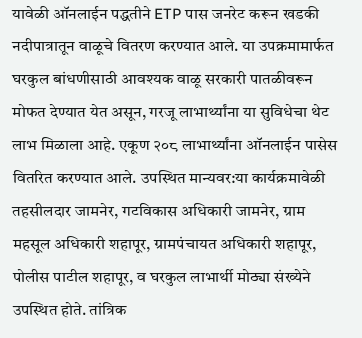यावेळी ऑनलाईन पद्धतीने ETP पास जनरेट करून खडकी नदीपात्रातून वाळूचे वितरण करण्यात आले. या उपक्रमामार्फत घरकुल बांधणीसाठी आवश्यक वाळू सरकारी पातळीवरून मोफत देण्यात येत असून, गरजू लाभार्थ्यांना या सुविधेचा थेट लाभ मिळाला आहे. एकूण २०८ लाभार्थ्यांना ऑनलाईन पासेस वितरित करण्यात आले. उपस्थित मान्यवर:या कार्यक्रमावेळी तहसीलदार जामनेर, गटविकास अधिकारी जामनेर, ग्राम महसूल अधिकारी शहापूर, ग्रामपंचायत अधिकारी शहापूर, पोलीस पाटील शहापूर, व घरकुल लाभार्थी मोठ्या संख्येने उपस्थित होते. तांत्रिक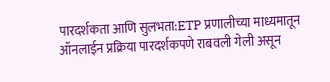पारदर्शकता आणि सुलभता:ETP प्रणालीच्या माध्यमातून ऑनलाईन प्रक्रिया पारदर्शकपणे राबवली गेली असून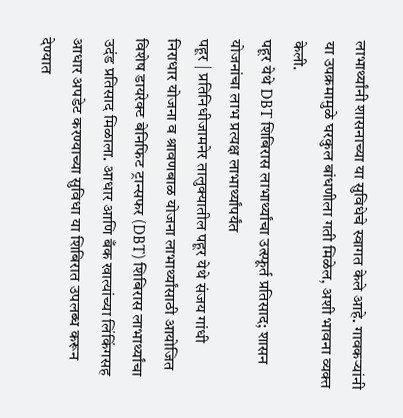लाभार्थ्यांनी शासनाच्या या सुविधेचे स्वागत केले आहे. गावकऱ्यांनी या उपक्रमामुळे घरकुल बांधणीला गती मिळेल, अशी भावना व्यक्त केली.
पहूर येथे DBT शिबिरास लाभार्थ्यांचा उत्स्फूर्त प्रतिसाद; शासन योजनांचा लाभ प्रत्यक्ष लाभार्थ्यांपर्यंत
पहूर | प्रतिनिधीजामनेर तालुक्यातील पहूर येथे संजय गांधी निराधार योजना व श्रावणबाळ योजना लाभार्थ्यांसाठी आयोजित विशेष डायरेक्ट बेनिफिट ट्रान्सफर (DBT) शिबिरास लाभार्थ्यांचा उदंड प्रतिसाद मिळाला. आधार आणि बँक खात्यांच्या लिंकिंगसह आधार अपडेट करण्याच्या सुविधा या शिबिरात उपलब्ध करून देण्यात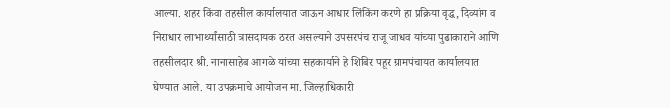आल्या. शहर किंवा तहसील कार्यालयात जाऊन आधार लिंकिंग करणे हा प्रक्रिया वृद्ध, दिव्यांग व निराधार लाभार्थ्यांसाठी त्रासदायक ठरत असल्याने उपसरपंच राजू जाधव यांच्या पुढाकाराने आणि तहसीलदार श्री. नानासाहेब आगळे यांच्या सहकार्याने हे शिबिर पहूर ग्रामपंचायत कार्यालयात घेण्यात आले. या उपक्रमाचे आयोजन मा. जिल्हाधिकारी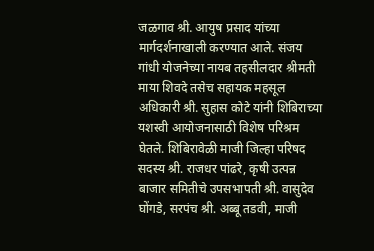जळगाव श्री. आयुष प्रसाद यांच्या मार्गदर्शनाखाली करण्यात आले. संजय गांधी योजनेच्या नायब तहसीलदार श्रीमती माया शिवदे तसेच सहायक महसूल अधिकारी श्री. सुहास कोटे यांनी शिबिराच्या यशस्वी आयोजनासाठी विशेष परिश्रम घेतले. शिबिरावेळी माजी जिल्हा परिषद सदस्य श्री. राजधर पांढरे, कृषी उत्पन्न बाजार समितीचे उपसभापती श्री. वासुदेव घोंगडे, सरपंच श्री. अब्बू तडवी, माजी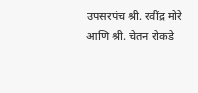उपसरपंच श्री. रवींद्र मोरे आणि श्री. चेतन रोकडे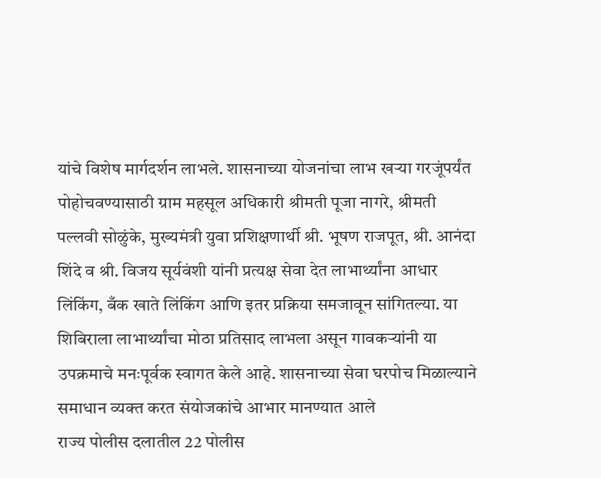यांचे विशेष मार्गदर्शन लाभले. शासनाच्या योजनांचा लाभ खऱ्या गरजूंपर्यंत पोहोचवण्यासाठी ग्राम महसूल अधिकारी श्रीमती पूजा नागरे, श्रीमती पल्लवी सोळुंके, मुख्यमंत्री युवा प्रशिक्षणार्थी श्री. भूषण राजपूत, श्री. आनंदा शिंदे व श्री. विजय सूर्यवंशी यांनी प्रत्यक्ष सेवा देत लाभार्थ्यांना आधार लिंकिंग, बँक खाते लिंकिंग आणि इतर प्रक्रिया समजावून सांगितल्या. या शिबिराला लाभार्थ्यांचा मोठा प्रतिसाद लाभला असून गावकऱ्यांनी या उपक्रमाचे मनःपूर्वक स्वागत केले आहे. शासनाच्या सेवा घरपोच मिळाल्याने समाधान व्यक्त करत संयोजकांचे आभार मानण्यात आले
राज्य पोलीस दलातील 22 पोलीस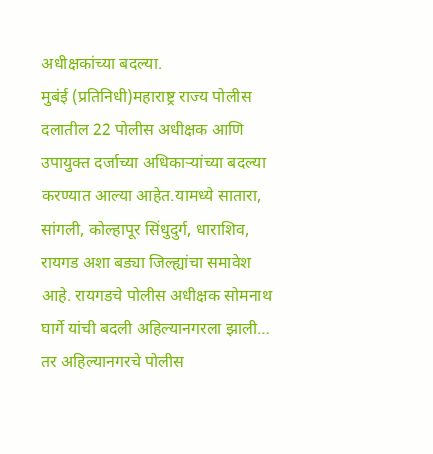अधीक्षकांच्या बदल्या.
मुबंई (प्रतिनिधी)महाराष्ट्र राज्य पोलीस दलातील 22 पोलीस अधीक्षक आणि उपायुक्त दर्जाच्या अधिकाऱ्यांच्या बदल्या करण्यात आल्या आहेत.यामध्ये सातारा, सांगली, कोल्हापूर सिंधुदुर्ग, धाराशिव, रायगड अशा बड्या जिल्ह्यांचा समावेश आहे. रायगडचे पोलीस अधीक्षक सोमनाथ घार्गे यांची बदली अहिल्यानगरला झाली… तर अहिल्यानगरचे पोलीस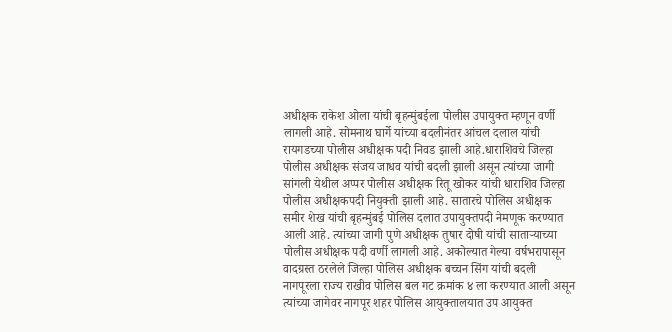अधीक्षक राकेश ओला यांची बृहन्मुंबईला पोलीस उपायुक्त म्हणून वर्णी लागली आहे. सोमनाथ घार्गे यांच्या बदलीनंतर आंचल दलाल यांची रायगडच्या पोलीस अधीक्षक पदी निवड झाली आहे.धाराशिवचे जिल्हा पोलीस अधीक्षक संजय जाधव यांची बदली झाली असून त्यांच्या जागी सांगली येथील अप्पर पोलीस अधीक्षक रितू खोकर यांची धाराशिव जिल्हा पोलीस अधीक्षकपदी नियुक्ती झाली आहे. सातारचे पोलिस अधीक्षक समीर शेख यांची बृहन्मुंबई पोलिस दलात उपायुक्तपदी नेमणूक करण्यात आली आहे. त्यांच्या जागी पुणे अधीक्षक तुषार दोषी यांची साताऱ्याच्या पोलीस अधीक्षक पदी वर्णी लागली आहे. अकोल्यात गेल्या वर्षभरापासून वादग्रस्त ठरलेले जिल्हा पोलिस अधीक्षक बच्चन सिंग यांची बदली नागपूरला राज्य राखीव पोलिस बल गट क्रमांक ४ ला करण्यात आली असून त्यांच्या जागेवर नागपूर शहर पोलिस आयुक्तालयात उप आयुक्त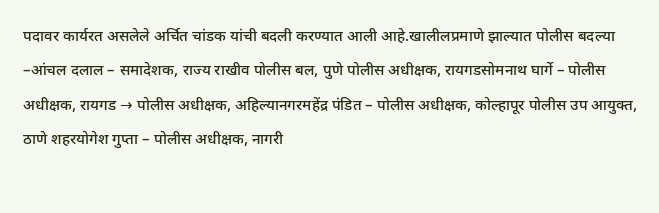पदावर कार्यरत असलेले अर्चित चांडक यांची बदली करण्यात आली आहे.खालीलप्रमाणे झाल्यात पोलीस बदल्या –आंचल दलाल – समादेशक, राज्य राखीव पोलीस बल, पुणे पोलीस अधीक्षक, रायगडसोमनाथ घार्गे – पोलीस अधीक्षक, रायगड → पोलीस अधीक्षक, अहिल्यानगरमहेंद्र पंडित – पोलीस अधीक्षक, कोल्हापूर पोलीस उप आयुक्त, ठाणे शहरयोगेश गुप्ता – पोलीस अधीक्षक, नागरी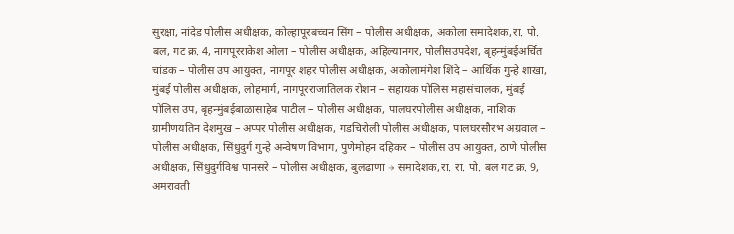सुरक्षा, नांदेड पोलीस अधीक्षक, कोल्हापूरबच्चन सिंग – पोलीस अधीक्षक, अकोला समादेशक,रा. पो. बल, गट क्र. 4, नागपूरराकेश ओला – पोलीस अधीक्षक, अहिल्यानगर, पोलीसउपदेश, बृहन्मुंबईअर्चित चांडक – पोलीस उप आयुक्त, नागपूर शहर पोलीस अधीक्षक, अकोलामंगेश शिंदे – आर्थिक गुन्हे शाखा, मुंबई पोलीस अधीक्षक, लोहमार्ग, नागपूरराजातिलक रोशन – सहायक पोलिस महासंचालक, मुंबई पोलिस उप, बृहन्मुंबईबाळासाहेब पाटील – पोलीस अधीक्षक, पालघरपोलीस अधीक्षक, नाशिक ग्रामीणयतिन देशमुख – अप्पर पोलीस अधीक्षक, गडचिरोली पोलीस अधीक्षक, पालघरसौरभ अग्रवाल – पोलीस अधीक्षक, सिंधुदुर्ग गुन्हे अन्वेषण विभाग, पुणेमोहन दहिकर – पोलीस उप आयुक्त, ठाणे पोलीस अधीक्षक, सिंधुदुर्गविश्व पानसरे – पोलीस अधीक्षक, बुलढाणा → समादेशक,रा. रा. पो. बल गट क्र. 9, अमरावती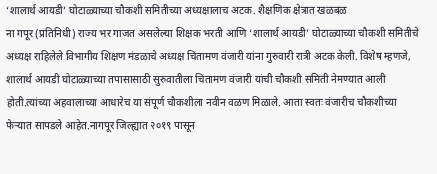‘शालार्थ आयडी’ घोटाळ्याच्या चौकशी समितीच्या अध्यक्षालाच अटक. शैक्षणिक क्षेत्रात खळबळ
ना गपूर (प्रतिनिधी) राज्य भर गाजत असलेल्या शिक्षक भरती आणि ‘शालार्थ आयडी’ घोटाळ्याच्या चौकशी समितीचे अध्यक्ष राहिलेले विभागीय शिक्षण मंडळाचे अध्यक्ष चिंतामण वंजारी यांना गुरुवारी रात्री अटक केली. विशेष म्हणजे, शालार्थ आयडी घोटाळ्याच्या तपासासाठी सुरुवातीला चिंतामण वंजारी यांची चौकशी समिती नेमण्यात आली होती.त्यांच्या अहवालाच्या आधारेच या संपूर्ण चौकशीला नवीन वळण मिळाले. आता स्वतः वंजारीच चौकशीच्या फेऱ्यात सापडले आहेत.नागपूर जिल्ह्यात २०१९ पासून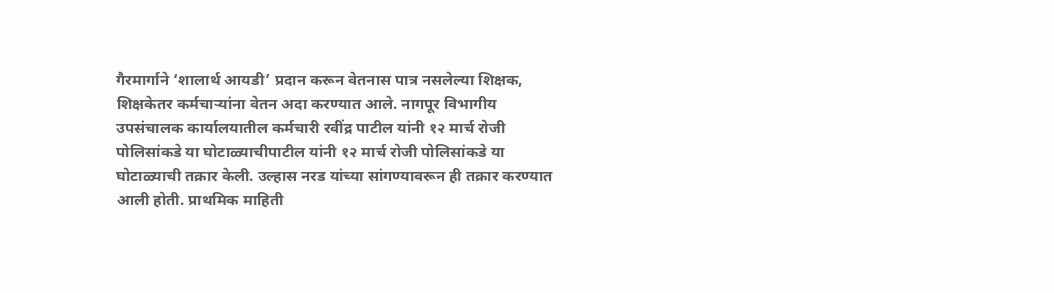गैरमार्गाने ‘शालार्थ आयडी’ प्रदान करून वेतनास पात्र नसलेल्या शिक्षक, शिक्षकेतर कर्मचाऱ्यांना वेतन अदा करण्यात आले. नागपूर विभागीय उपसंचालक कार्यालयातील कर्मचारी रवींद्र पाटील यांनी १२ मार्च रोजी पोलिसांकडे या घोटाळ्याचीपाटील यांनी १२ मार्च रोजी पोलिसांकडे या घोटाळ्याची तक्रार केली. उल्हास नरड यांच्या सांगण्यावरून ही तक्रार करण्यात आली होती. प्राथमिक माहिती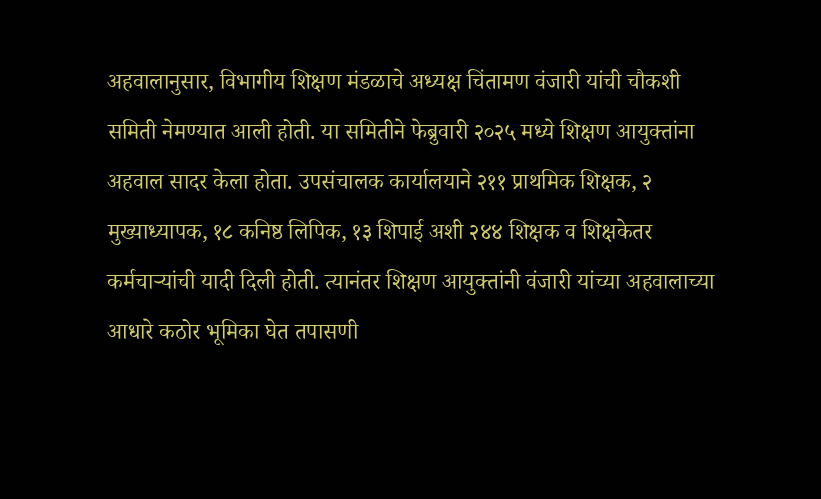अहवालानुसार, विभागीय शिक्षण मंडळाचे अध्यक्ष चिंतामण वंजारी यांची चौकशी समिती नेमण्यात आली होती. या समितीने फेब्रुवारी २०२५ मध्ये शिक्षण आयुक्तांना अहवाल सादर केला होता. उपसंचालक कार्यालयाने २११ प्राथमिक शिक्षक, २ मुख्याध्यापक, १८ कनिष्ठ लिपिक, १३ शिपाई अशी २४४ शिक्षक व शिक्षकेतर कर्मचाऱ्यांची यादी दिली होती. त्यानंतर शिक्षण आयुक्तांनी वंजारी यांच्या अहवालाच्या आधारे कठोर भूमिका घेत तपासणी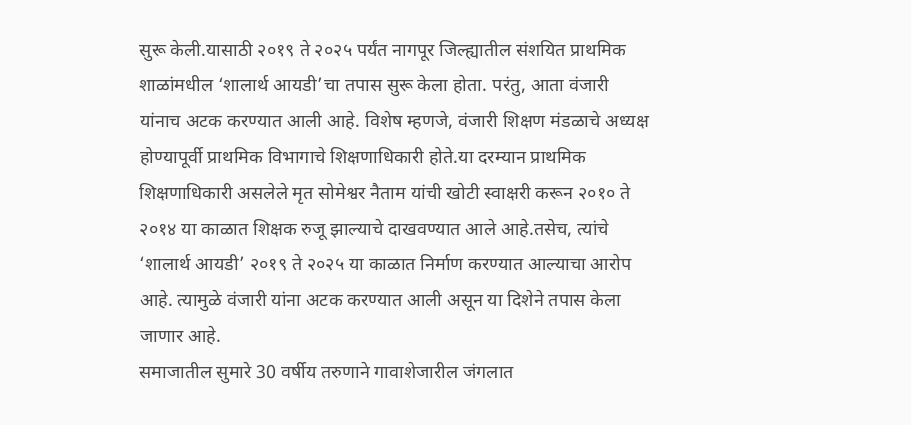सुरू केली.यासाठी २०१९ ते २०२५ पर्यंत नागपूर जिल्ह्यातील संशयित प्राथमिक शाळांमधील ‘शालार्थ आयडी’चा तपास सुरू केला होता. परंतु, आता वंजारी यांनाच अटक करण्यात आली आहे. विशेष म्हणजे, वंजारी शिक्षण मंडळाचे अध्यक्ष होण्यापूर्वी प्राथमिक विभागाचे शिक्षणाधिकारी होते.या दरम्यान प्राथमिक शिक्षणाधिकारी असलेले मृत सोमेश्वर नैताम यांची खोटी स्वाक्षरी करून २०१० ते २०१४ या काळात शिक्षक रुजू झाल्याचे दाखवण्यात आले आहे.तसेच, त्यांचे ‘शालार्थ आयडी’ २०१९ ते २०२५ या काळात निर्माण करण्यात आल्याचा आरोप आहे. त्यामुळे वंजारी यांना अटक करण्यात आली असून या दिशेने तपास केला जाणार आहे.
समाजातील सुमारे 30 वर्षीय तरुणाने गावाशेजारील जंगलात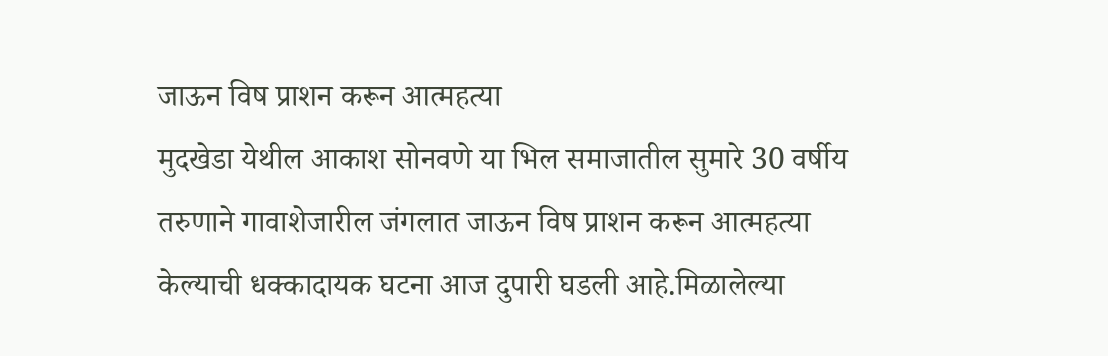जाऊन विष प्राशन करून आत्महत्या
मुदखेडा येथील आकाश सोनवणे या भिल समाजातील सुमारे 30 वर्षीय तरुणाने गावाशेजारील जंगलात जाऊन विष प्राशन करून आत्महत्या केल्याची धक्कादायक घटना आज दुपारी घडली आहे.मिळालेल्या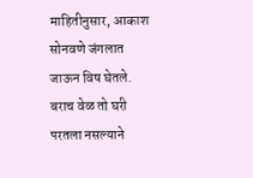माहितीनुसार, आकाश सोनवणे जंगलात जाऊन विष घेतले. बराच वेळ तो घरी परतला नसल्याने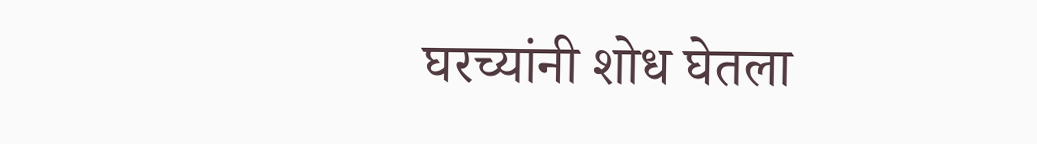घरच्यांनी शोध घेतला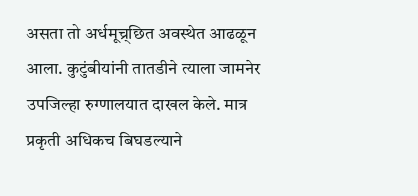असता तो अर्धमूच्र्छित अवस्थेत आढळून आला. कुटुंबीयांनी तातडीने त्याला जामनेर उपजिल्हा रुग्णालयात दाखल केले. मात्र प्रकृती अधिकच बिघडल्याने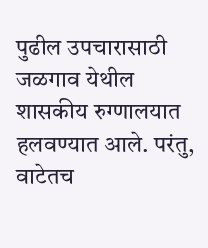पुढील उपचारासाठी जळगाव येथील शासकीय रुग्णालयात हलवण्यात आले. परंतु, वाटेतच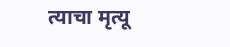त्याचा मृत्यू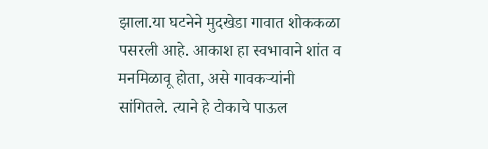झाला.या घटनेने मुदखेडा गावात शोककळा पसरली आहे. आकाश हा स्वभावाने शांत व मनमिळावू होता, असे गावकऱ्यांनी सांगितले. त्याने हे टोकाचे पाऊल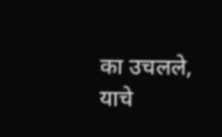का उचलले, याचे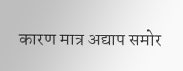कारण मात्र अद्याप समोर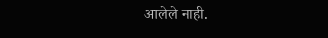आलेले नाही.